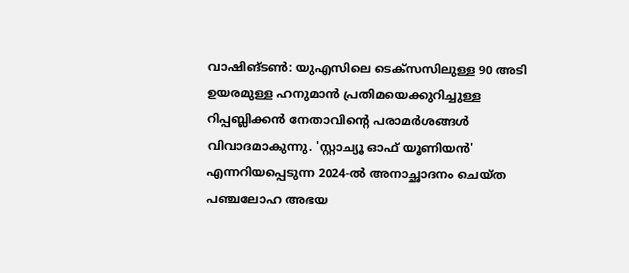വാഷിങ്ടൺ: യുഎസിലെ ടെക്സസിലുള്ള 90 അടി ഉയരമുള്ള ഹനുമാൻ പ്രതിമയെക്കുറിച്ചുള്ള റിപ്പബ്ലിക്കൻ നേതാവിന്റെ പരാമർശങ്ങൾ വിവാദമാകുന്നു. 'സ്റ്റാച്യൂ ഓഫ് യൂണിയൻ' എന്നറിയപ്പെടുന്ന 2024-ൽ അനാച്ഛാദനം ചെയ്ത പഞ്ചലോഹ അഭയ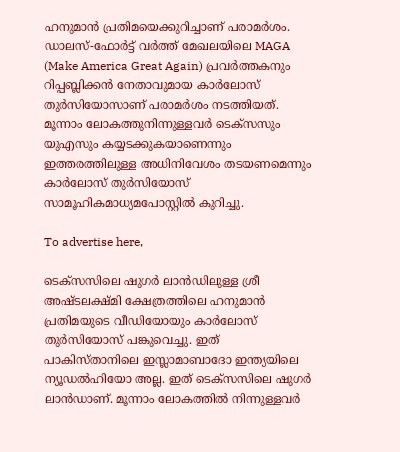ഹനുമാൻ പ്രതിമയെക്കുറിച്ചാണ് പരാമർശം. ഡാലസ്-ഫോർട്ട് വർത്ത് മേഖലയിലെ MAGA (Make America Great Again) പ്രവർത്തകനും റിപ്പബ്ലിക്കൻ നേതാവുമായ കാർലോസ് തുർസിയോസാണ് പരാമർശം നടത്തിയത്. മൂന്നാം ലോകത്തുനിന്നുള്ളവർ ടെക്സസും യുഎസും കയ്യടക്കുകയാണെന്നും ഇത്തരത്തിലുള്ള അധിനിവേശം തടയണമെന്നും കാർലോസ് തുർസിയോസ് സാമൂഹികമാധ്യമപോസ്റ്റിൽ കുറിച്ചു.

To advertise here,

ടെക്സസിലെ ഷുഗർ ലാൻഡിലുള്ള ശ്രീ അഷ്ടലക്ഷ്മി ക്ഷേത്രത്തിലെ ഹനുമാൻ പ്രതിമയുടെ വീഡിയോയും കാർലോസ് തുർസിയോസ് പങ്കുവെച്ചു. ഇത് പാകിസ്താനിലെ ഇസ്ലാമാബാദോ ഇന്ത്യയിലെ ന്യൂഡൽഹിയോ അല്ല. ഇത് ടെക്സസിലെ ഷുഗർ ലാൻഡാണ്. മൂന്നാം ലോകത്തിൽ നിന്നുള്ളവർ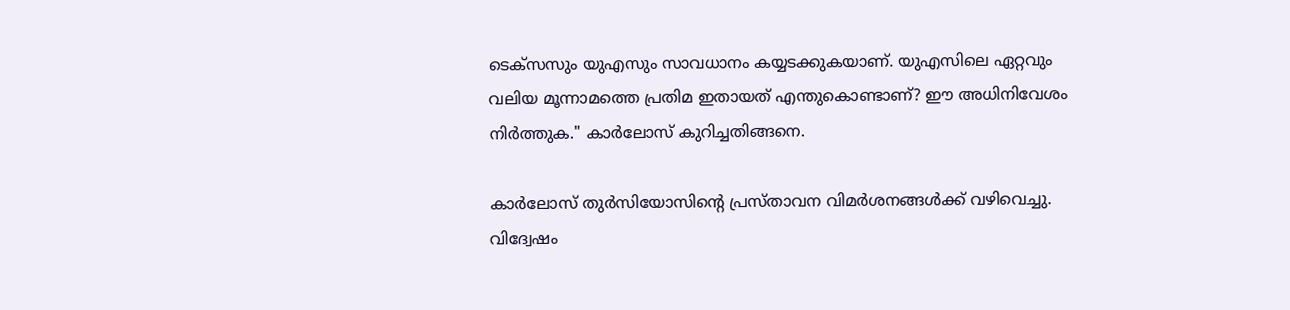ടെക്സസും യുഎസും സാവധാനം കയ്യടക്കുകയാണ്. യുഎസിലെ ഏറ്റവും വലിയ മൂന്നാമത്തെ പ്രതിമ ഇതായത് എന്തുകൊണ്ടാണ്? ഈ അധിനിവേശം നിർത്തുക." കാർലോസ് കുറിച്ചതിങ്ങനെ.

കാർലോസ് തുർസിയോസിന്റെ പ്രസ്താവന വിമർശനങ്ങൾക്ക് വഴിവെച്ചു. വിദ്വേഷം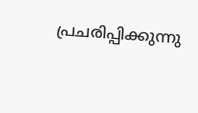പ്രചരിപ്പിക്കുന്നു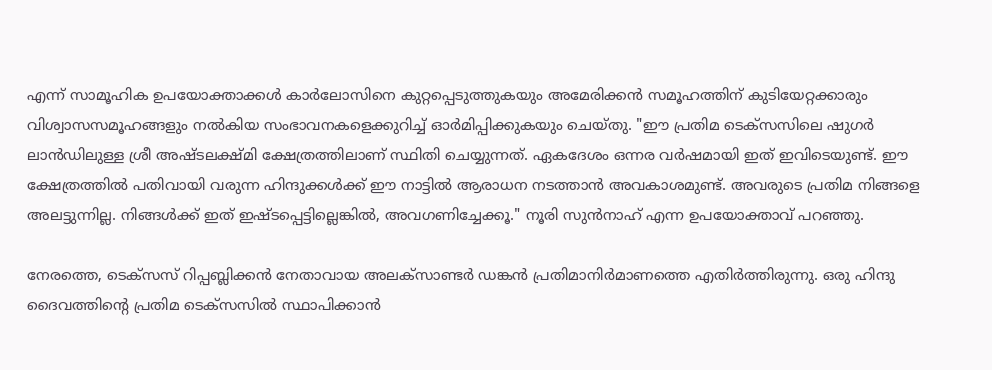എന്ന് സാമൂഹിക ഉപയോക്താക്കൾ കാർലോസിനെ കുറ്റപ്പെടുത്തുകയും അമേരിക്കൻ സമൂഹത്തിന് കുടിയേറ്റക്കാരും വിശ്വാസസമൂഹങ്ങളും നൽകിയ സംഭാവനകളെക്കുറിച്ച് ഓർമിപ്പിക്കുകയും ചെയ്തു. "ഈ പ്രതിമ ടെക്സസിലെ ഷുഗർ ലാൻഡിലുള്ള ശ്രീ അഷ്ടലക്ഷ്മി ക്ഷേത്രത്തിലാണ് സ്ഥിതി ചെയ്യുന്നത്. ഏകദേശം ഒന്നര വർഷമായി ഇത് ഇവിടെയുണ്ട്. ഈ ക്ഷേത്രത്തിൽ പതിവായി വരുന്ന ഹിന്ദുക്കൾക്ക് ഈ നാട്ടിൽ ആരാധന നടത്താൻ അവകാശമുണ്ട്. അവരുടെ പ്രതിമ നിങ്ങളെ അലട്ടുന്നില്ല. നിങ്ങൾക്ക് ഇത് ഇഷ്ടപ്പെട്ടില്ലെങ്കിൽ, അവഗണിച്ചേക്കൂ." നൂരി സുൻനാഹ് എന്ന ഉപയോക്താവ് പറഞ്ഞു.

നേരത്തെ, ടെക്സസ് റിപ്പബ്ലിക്കൻ നേതാവായ അലക്സാണ്ടർ ഡങ്കൻ പ്രതിമാനിർമാണത്തെ എതിർത്തിരുന്നു. ഒരു ഹിന്ദു ദൈവത്തിന്റെ പ്രതിമ ടെക്സസിൽ സ്ഥാപിക്കാൻ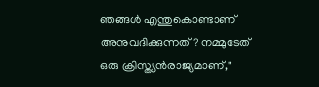ഞങ്ങൾ എന്തുകൊണ്ടാണ് അനുവദിക്കുന്നത്? നമ്മുടേത് ഒരു ക്രിസ്ത്യൻരാജ്യമാണ്,"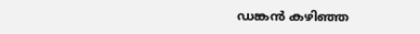ഡങ്കൻ കഴിഞ്ഞ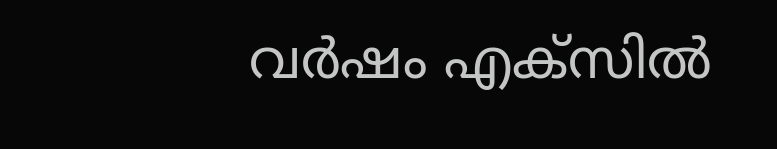വർഷം എക്സിൽ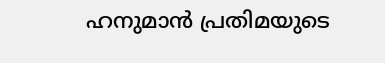ഹനുമാൻ പ്രതിമയുടെ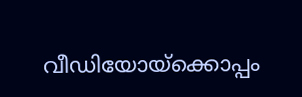വീഡിയോയ്ക്കൊപ്പം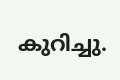കുറിച്ചു.